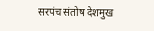सरपंच संतोष देशमुख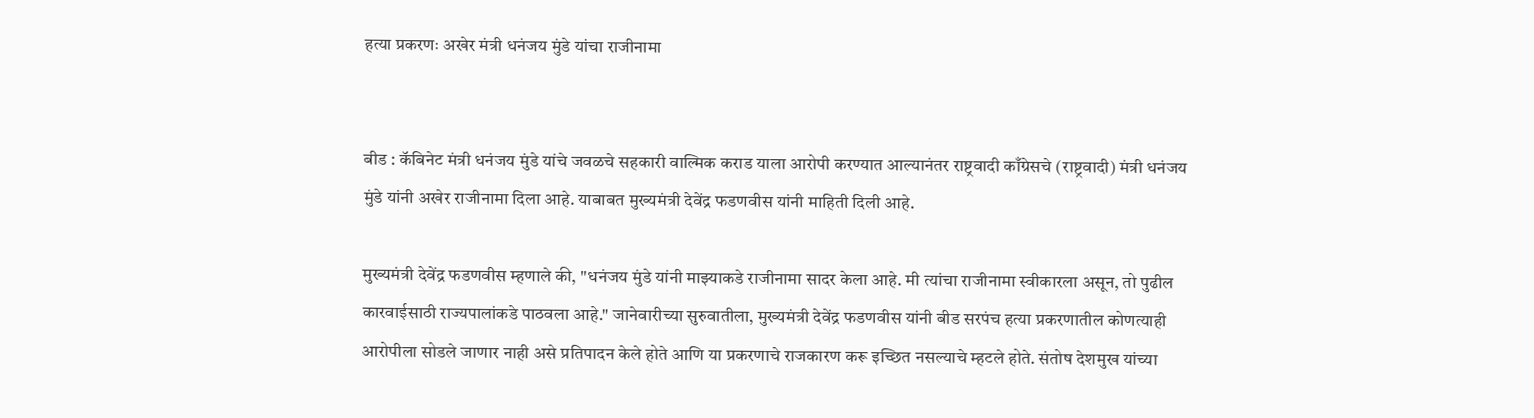हत्या प्रकरणः अखेर मंत्री धनंजय मुंडे यांचा राजीनामा


बीड : कॅबिनेट मंत्री धनंजय मुंडे यांचे जवळचे सहकारी वाल्मिक कराड याला आरोपी करण्यात आल्यानंतर राष्ट्रवादी काँग्रेसचे (राष्ट्रवादी) मंत्री धनंजय मुंडे यांनी अखेर राजीनामा दिला आहे. याबाबत मुख्यमंत्री देवेंद्र फडणवीस यांनी माहिती दिली आहे.

मुख्यमंत्री देवेंद्र फडणवीस म्हणाले की, "धनंजय मुंडे यांनी माझ्याकडे राजीनामा सादर केला आहे. मी त्यांचा राजीनामा स्वीकारला असून, तो पुढील कारवाईसाठी राज्यपालांकडे पाठवला आहे." जानेवारीच्या सुरुवातीला, मुख्यमंत्री देवेंद्र फडणवीस यांनी बीड सरपंच हत्या प्रकरणातील कोणत्याही आरोपीला सोडले जाणार नाही असे प्रतिपादन केले होते आणि या प्रकरणाचे राजकारण करू इच्छित नसल्याचे म्हटले होते. संतोष देशमुख यांच्या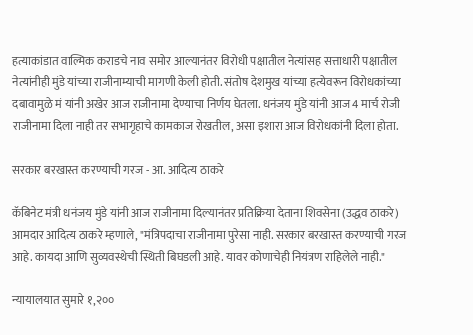हत्याकांडात वाल्मिक कराडचे नाव समोर आल्यानंतर विरोधी पक्षातील नेत्यांसह सत्ताधारी पक्षातील नेत्यांनीही मुंडे यांच्या राजीनाम्याची मागणी केली होती. संतोष देशमुख यांच्या हत्येवरून विरोधकांच्या दबावामुळे मं यांनी अखेर आज राजीनामा देण्याचा निर्णय घेतला. धनंजय मुंडे यांनी आज 4 मार्च रोजी राजीनामा दिला नाही तर सभागृहाचे कामकाज रोखतील, असा इशारा आज विरोधकांनी दिला होता.

सरकार बरखास्त करण्याची गरज - आ. आदित्य ठाकरे

कॅबिनेट मंत्री धनंजय मुंडे यांनी आज राजीनामा दिल्यानंतर प्रतिक्रिया देताना शिवसेना (उद्धव ठाकरे) आमदार आदित्य ठाकरे म्हणाले, "मंत्रिपदाचा राजीनामा पुरेसा नाही. सरकार बरखास्त करण्याची गरज आहे. कायदा आणि सुव्यवस्थेची स्थिती बिघडली आहे. यावर कोणाचेही नियंत्रण राहिलेले नाही."

न्यायालयात सुमारे १,२००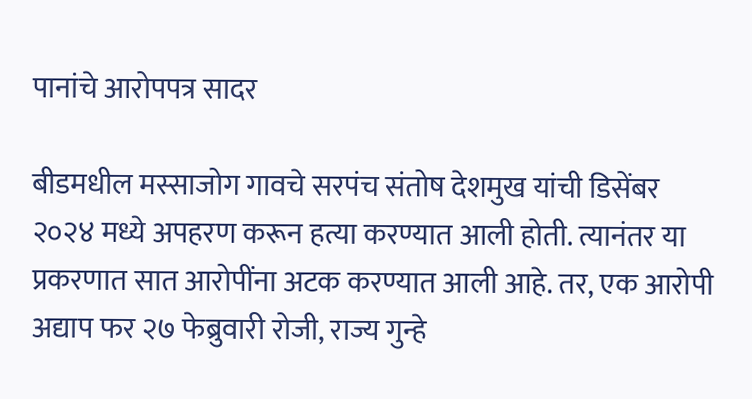पानांचे आरोपपत्र सादर

बीडमधील मस्साजोग गावचे सरपंच संतोष देशमुख यांची डिसेंबर २०२४ मध्ये अपहरण करून हत्या करण्यात आली होती. त्यानंतर या प्रकरणात सात आरोपींना अटक करण्यात आली आहे. तर, एक आरोपी अद्याप फर २७ फेब्रुवारी रोजी, राज्य गुन्हे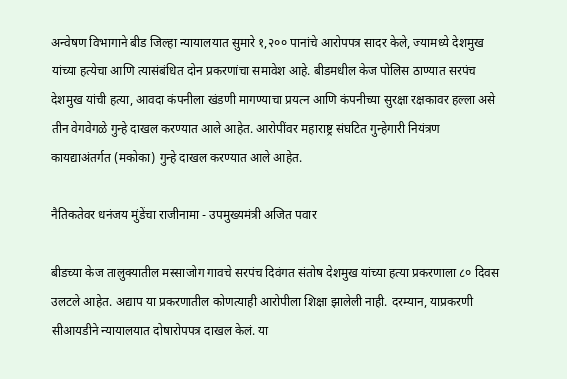अन्वेषण विभागाने बीड जिल्हा न्यायालयात सुमारे १,२०० पानांचे आरोपपत्र सादर केले, ज्यामध्ये देशमुख यांच्या हत्येचा आणि त्यासंबंधित दोन प्रकरणांचा समावेश आहे. बीडमधील केज पोलिस ठाण्यात सरपंच देशमुख यांची हत्या, आवदा कंपनीला खंडणी मागण्याचा प्रयत्न आणि कंपनीच्या सुरक्षा रक्षकावर हल्ला असे तीन वेगवेगळे गुन्हे दाखल करण्यात आले आहेत. आरोपींवर महाराष्ट्र संघटित गुन्हेगारी नियंत्रण कायद्याअंतर्गत (मकोका) गुन्हे दाखल करण्यात आले आहेत.

नैतिकतेवर धनंजय मुंडेंचा राजीनामा - उपमुख्यमंत्री अजित पवार

बीडच्या केज तालुक्यातील मस्साजोग गावचे सरपंच दिवंगत संतोष देशमुख यांच्या हत्या प्रकरणाला ८० दिवस उलटले आहेत. अद्याप या प्रकरणातील कोणत्याही आरोपीला शिक्षा झालेली नाही. दरम्यान, याप्रकरणी सीआयडीने न्यायालयात दोषारोपपत्र दाखल केलं. या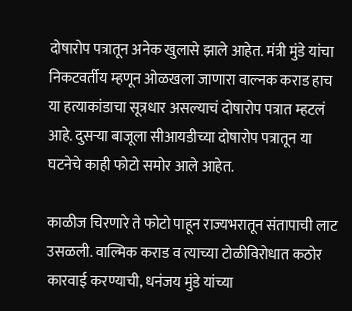दोषारोप पत्रातून अनेक खुलासे झाले आहेत. मंत्री मुंडे यांचा निकटवर्तीय म्हणून ओळखला जाणारा वाल्नक कराड हाच या हत्याकांडाचा सूत्रधार असल्याचं दोषारोप पत्रात म्हटलं आहे. दुसऱ्या बाजूला सीआयडीच्या दोषारोप पत्रातून या घटनेचे काही फोटो समोर आले आहेत.

काळीज चिरणारे ते फोटो पाहून राज्यभरातून संतापाची लाट उसळली. वाल्मिक कराड व त्याच्या टोळीविरोधात कठोर कारवाई करण्याची, धनंजय मुंडे यांच्या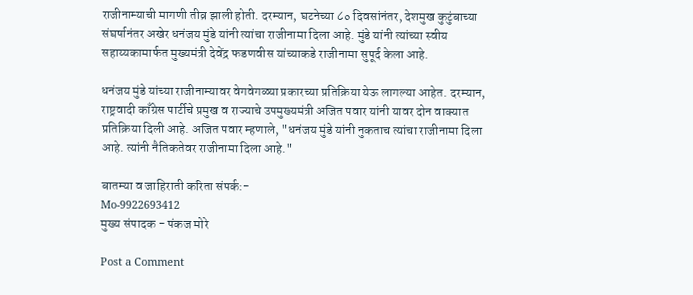राजीनाम्याची मागणी तीव्र झाली होती. दरम्यान, घटनेच्या ८० दिवसांनंतर, देशमुख कुटुंबाच्या संघर्षानंतर अखेर धनंजय मुंडे यांनी त्यांचा राजीनामा दिला आहे. मुंडे यांनी त्यांच्या स्वीय सहाय्यकामार्फत मुख्यमंत्री देवेंद्र फडणवीस यांच्याकडे राजीनामा सुपूर्द केला आहे.

धनंजय मुंडे यांच्या राजीनाम्यावर वेगवेगळ्या प्रकारच्या प्रतिक्रिया येऊ लागल्या आहेत. दरम्यान, राष्ट्रवादी काँग्रेस पार्टीचे प्रमुख व राज्याचे उपमुख्यमंत्री अजित पवार यांनी यावर दोन वाक्यात प्रतिक्रिया दिली आहे. अजित पवार म्हणाले, "धनंजय मुंडे यांनी नुकताच त्यांचा राजीनामा दिला आहे. त्यांनी नैतिकतेवर राजीनामा दिला आहे."

बातम्या व जाहिराती करिता संपर्क:-
Mo-9922693412
मुख्य संपादक - पंकज मोरे

Post a Comment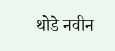थोडे नवीन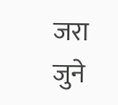जरा जुने